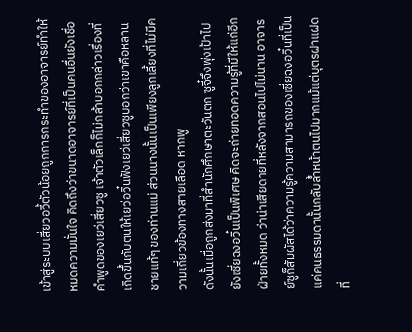เข้าสู่ระบบเสี่ยวอวี้ตัวน้อยถูกการกระทำของอาจารย์ทำให้หมดความมั่นใจ คิดถึงว่าขนาดอาจารย์ที่เป็นคนอื่นยังเชื่อคำพูดของเยว่เสี่ยวซู เจ้าตัวเล็กก็ไม่กล้าบอกกล่าวเรื่องที่เกิดขึ้นกับตนให้เยว่อวิ๋นฟังเยว่เสี่ยวซูบอกว่าเขาคือหลานชายแท้ๆ ของท่านแม่ ส่วนนางนั้นเป็นเพียงลูกเลี้ยงที่ไม่มีความเกี่ยวข้องทางสายเลือด หากพู
ดังนั้นเมื่อถูกส่งมาที่สำนักศึกษาตะวันตก ซูจี๋จึงพุ่งเป้าไปยังเซี่ยฉงอวิ๋นเป็นพิเศษ คิดจะถ่ายทอดความรู้ที่มีให้แก่อีกฝ่ายทั้งหมด ว่าน่าเสียดายที่หลังจากสอนไปไม่นาน อาจารย์ซูก็สัมผัสได้ว่าความรู้ความสามารถของเซี่ยฉงอวิ๋นที่เป็นแค่คนธรรมดานั้นกลับล้ำหน้าตนไปมากแม้แต่บุตรฝาแฝดที่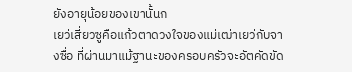ยังอายุน้อยของเขานั้นก
เยว่เสี่ยวซูคือแก้วตาดวงใจของแม่เฒ่าเยว่กับจางซื่อ ที่ผ่านมาแม้ฐานะของครอบครัวจะอัตคัดขัด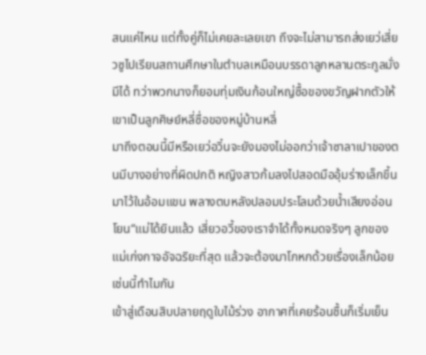สนแค่ไหน แต่ทั้งคู่ก็ไม่เคยละเลยเขา ถึงจะไม่สามารถส่งเยว่เสี่ยวซูไปเรียนสถานศึกษาในตำบลเหมือนบรรดาลูกหลานตระกูลมั่งมีได้ ทว่าพวกนางก็ยอมทุ่มเงินก้อนใหญ่ซื้อของขวัญฝากตัวให้เขาเป็นลูกศิษย์หลี่ซื่อของหมู่บ้านหลี่
มาถึงตอนนี้มีหรือเยว่อวิ๋นจะยังมองไม่ออกว่าเจ้าซาลาเปาของตนมีบางอย่างที่ผิดปกติ หญิงสาวก้มลงไปสอดมืออุ้มร่างเล็กขึ้นมาไว้ในอ้อมแขน พลางตบหลังปลอมประโลมด้วยน้ำเสียงอ่อนโยน“แม่ได้ยินแล้ว เสี่ยวอวี้ของเราจำได้ทั้งหมดจริงๆ ลูกของแม่เก่งกาจอัจฉริยะที่สุด แล้วจะต้องมาโกหกด้วยเรื่องเล็กน้อยเช่นนี้ทำไมกัน
เข้าสู่เดือนสิบปลายฤดูใบไม้ร่วง อากาศที่เคยร้อนชื้นก็เริ่มเย็น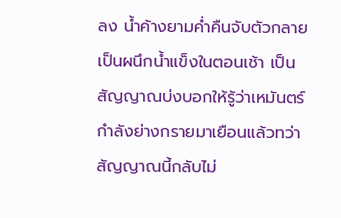ลง น้ำค้างยามค่ำคืนจับตัวกลายเป็นผนึกน้ำแข็งในตอนเช้า เป็นสัญญาณบ่งบอกให้รู้ว่าเหมันตร์กำลังย่างกรายมาเยือนแล้วทว่าสัญญาณนี้กลับไม่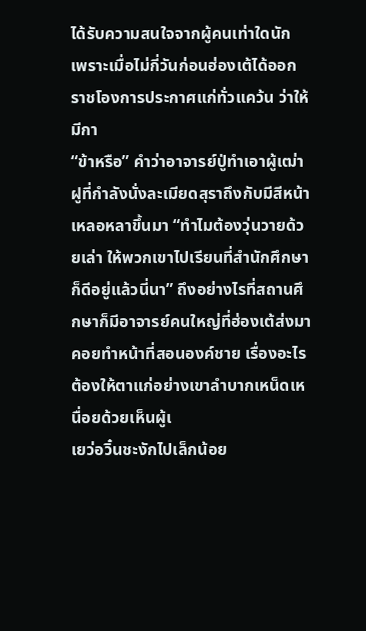ได้รับความสนใจจากผู้คนเท่าใดนัก เพราะเมื่อไม่กี่วันก่อนฮ่องเต้ได้ออกราชโองการประกาศแก่ทั่วแคว้น ว่าให้มีกา
“ข้าหรือ” คำว่าอาจารย์ปู่ทำเอาผู้เฒ่าฝูที่กำลังนั่งละเมียดสุราถึงกับมีสีหน้าเหลอหลาขึ้นมา “ทำไมต้องวุ่นวายด้วยเล่า ให้พวกเขาไปเรียนที่สำนักศึกษาก็ดีอยู่แล้วนี่นา” ถึงอย่างไรที่สถานศึกษาก็มีอาจารย์คนใหญ่ที่ฮ่องเต้ส่งมาคอยทำหน้าที่สอนองค์ชาย เรื่องอะไรต้องให้ตาแก่อย่างเขาลำบากเหน็ดเหนื่อยด้วยเห็นผู้เ
เยว่อวิ๋นชะงักไปเล็กน้อย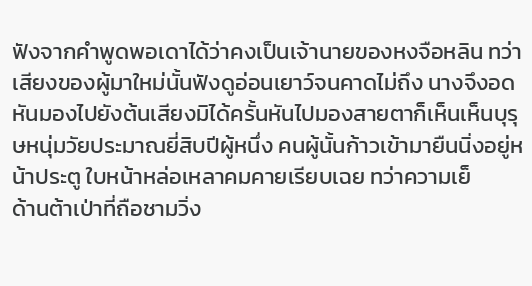ฟังจากคำพูดพอเดาได้ว่าคงเป็นเจ้านายของหงจือหลิน ทว่าเสียงของผู้มาใหม่นั้นฟังดูอ่อนเยาว์จนคาดไม่ถึง นางจึงอดหันมองไปยังต้นเสียงมิได้ครั้นหันไปมองสายตาก็เห็นเห็นบุรุษหนุ่มวัยประมาณยี่สิบปีผู้หนึ่ง คนผู้นั้นก้าวเข้ามายืนนิ่งอยู่หน้าประตู ใบหน้าหล่อเหลาคมคายเรียบเฉย ทว่าความเย็
ด้านต้าเป่าที่ถือชามวิ่ง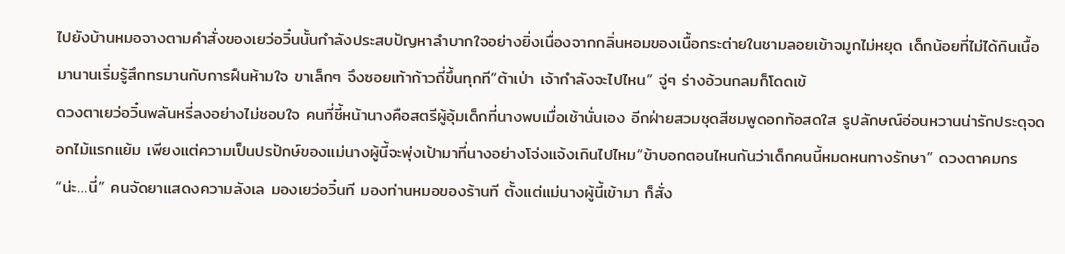ไปยังบ้านหมอจางตามคำสั่งของเยว่อวิ๋นนั้นกำลังประสบปัญหาลำบากใจอย่างยิ่งเนื่องจากกลิ่นหอมของเนื้อกระต่ายในชามลอยเข้าจมูกไม่หยุด เด็กน้อยที่ไม่ได้กินเนื้อมานานเริ่มรู้สึกทรมานกับการฝืนห้ามใจ ขาเล็กๆ จึงซอยเท้าก้าวถี่ขึ้นทุกที“ต้าเป่า เจ้ากำลังจะไปไหน” จู่ๆ ร่างอ้วนกลมก็โดดเข้
ดวงตาเยว่อวิ๋นพลันหรี่ลงอย่างไม่ชอบใจ คนที่ชี้หน้านางคือสตรีผู้อุ้มเด็กที่นางพบเมื่อเช้านั่นเอง อีกฝ่ายสวมชุดสีชมพูดอกท้อสดใส รูปลักษณ์อ่อนหวานน่ารักประดุจดอกไม้แรกแย้ม เพียงแต่ความเป็นปรปักษ์ของแม่นางผู้นี้จะพุ่งเป้ามาที่นางอย่างโจ่งแจ้งเกินไปไหม“ข้าบอกตอนไหนกันว่าเด็กคนนี้หมดหนทางรักษา” ดวงตาคมกร
“น่ะ…นี่” คนจัดยาแสดงความลังเล มองเยว่อวิ๋นที มองท่านหมอของร้านที ตั้งแต่แม่นางผู้นี้เข้ามา ก็สั่ง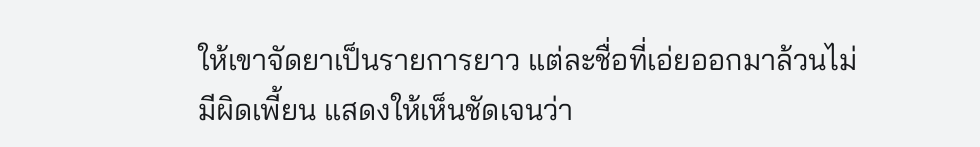ให้เขาจัดยาเป็นรายการยาว แต่ละชื่อที่เอ่ยออกมาล้วนไม่มีผิดเพี้ยน แสดงให้เห็นชัดเจนว่า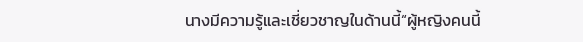นางมีความรู้และเชี่ยวชาญในด้านนี้“ผู้หญิงคนนี้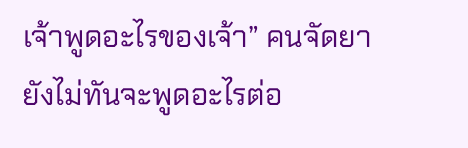เจ้าพูดอะไรของเจ้า” คนจัดยายังไม่ทันจะพูดอะไรต่อ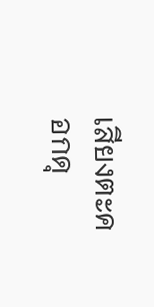เสียงตะคอกดุ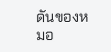ดันของหมอ